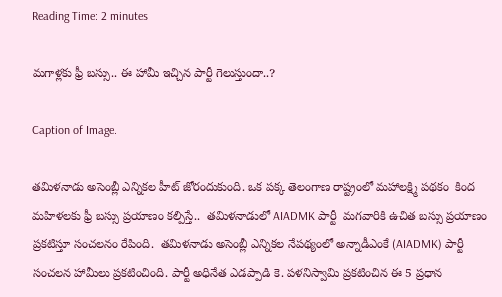Reading Time: 2 minutes

మగాళ్లకు ఫ్రీ బస్సు.. ఈ హామీ ఇచ్చిన పార్టీ గెలుస్తుందా..?

Caption of Image.

తమిళనాడు అసెంబ్లీ ఎన్నికల హీట్ జోరందుకుంది. ఒక పక్క తెలంగాణ రాష్ట్రంలో మహాలక్ష్మి పథకం  కింద మహిళలకు ఫ్రీ బస్సు ప్రయాణం కల్పిస్తే..  తమిళనాడులో AIADMK పార్టీ  మగవారికి ఉచిత బస్సు ప్రయాణం ప్రకటిస్తూ సంచలనం రేపింది.  తమిళనాడు అసెంబ్లీ ఎన్నికల నేపథ్యంలో అన్నాడీఎంకే (AIADMK) పార్టీ సంచలన హామీలు ప్రకటించింది. పార్టీ అధినేత ఎడప్పాడి కె. పళనిస్వామి ప్రకటించిన ఈ 5 ప్రధాన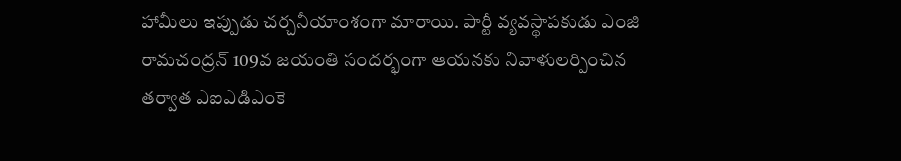హామీలు ఇప్పుడు చర్చనీయాంశంగా మారాయి. పార్టీ వ్యవస్థాపకుడు ఎంజి రామచంద్రన్ 109వ జయంతి సందర్భంగా ఆయనకు నివాళులర్పించిన తర్వాత ఎఐఎడిఎంకె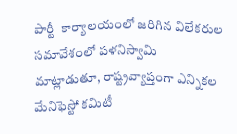పార్టీ  కార్యాలయంలో జరిగిన విలేకరుల సమావేశంలో పళనిస్వామి మాట్లాడుతూ, రాష్ట్రవ్యాప్తంగా ఎన్నికల మేనిఫెస్టో కమిటీ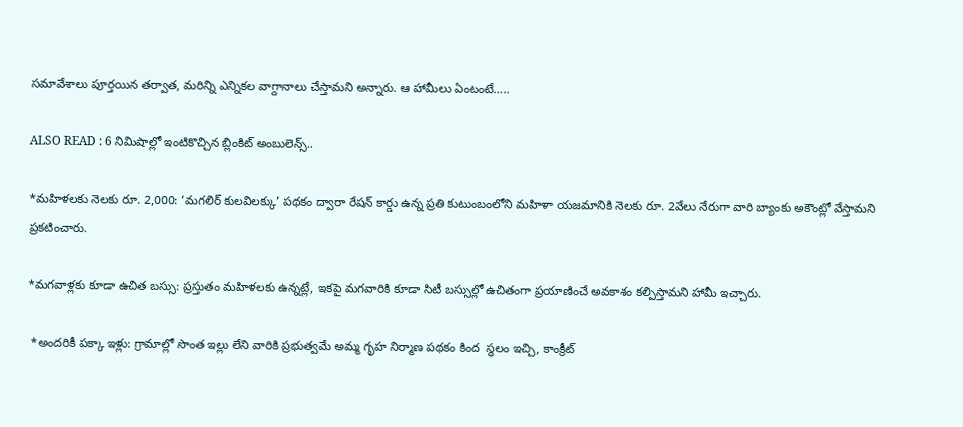సమావేశాలు పూర్తయిన తర్వాత, మరిన్ని ఎన్నికల వాగ్దానాలు చేస్తామని అన్నారు. ఆ హామీలు ఏంటంటే…..

ALSO READ : 6 నిమిషాల్లో ఇంటికొచ్చిన బ్లింకిట్ అంబులెన్స్..

*మహిళలకు నెలకు రూ. 2,000: ‘మగలిర్ కులవిలక్కు’ పథకం ద్వారా రేషన్ కార్డు ఉన్న ప్రతి కుటుంబంలోని మహిళా యజమానికి నెలకు రూ. 2వేలు నేరుగా వారి బ్యాంకు అకౌంట్లో వేస్తామని ప్రకటించారు.

*మగవాళ్లకు కూడా ఉచిత బస్సు: ప్రస్తుతం మహిళలకు ఉన్నట్లే, ఇకపై మగవారికి కూడా సిటీ బస్సుల్లో ఉచితంగా ప్రయాణించే అవకాశం కల్పిస్తామని హామీ ఇచ్చారు.

 *అందరికీ పక్కా ఇళ్లు: గ్రామాల్లో సొంత ఇల్లు లేని వారికి ప్రభుత్వమే అమ్మ గృహ నిర్మాణ పథకం కింద  స్థలం ఇచ్చి, కాంక్రీట్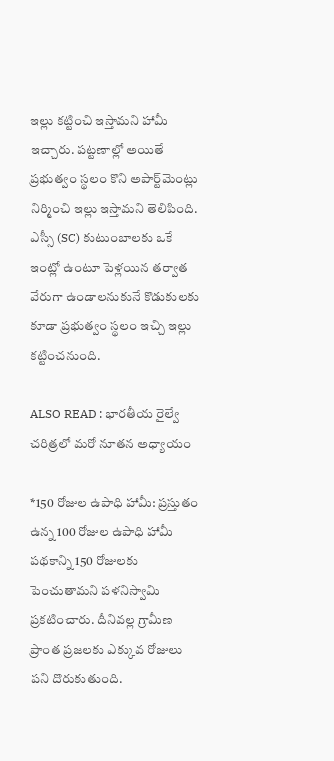ఇల్లు కట్టించి ఇస్తామని హామీ ఇచ్చారు. పట్టణాల్లో అయితే ప్రభుత్వం స్థలం కొని అపార్ట్‌మెంట్లు నిర్మించి ఇల్లు ఇస్తామని తెలిపింది. ఎస్సీ (SC) కుటుంబాలకు ఒకే ఇంట్లో ఉంటూ పెళ్లయిన తర్వాత వేరుగా ఉండాలనుకునే కొడుకులకు కూడా ప్రభుత్వం స్థలం ఇచ్చి ఇల్లు కట్టించనుంది.

ALSO READ : భారతీయ రైల్వే చరిత్రలో మరో నూతన అధ్యాయం

*150 రోజుల ఉపాధి హామీ: ప్రస్తుతం ఉన్న 100 రోజుల ఉపాధి హామీ పథకాన్ని 150 రోజులకు పెంచుతామని పళనిస్వామి ప్రకటించారు. దీనివల్ల గ్రామీణ ప్రాంత ప్రజలకు ఎక్కువ రోజులు పని దొరుకుతుంది.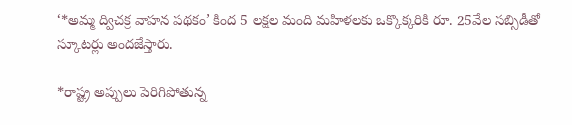‘*అమ్మ ద్విచక్ర వాహన పథకం’ కింద 5 లక్షల మంది మహిళలకు ఒక్కొక్కరికి రూ. 25వేల సబ్సిడీతో స్కూటర్లు అందజేస్తారు.

*రాష్ట్ర అప్పులు పెరిగిపోతున్న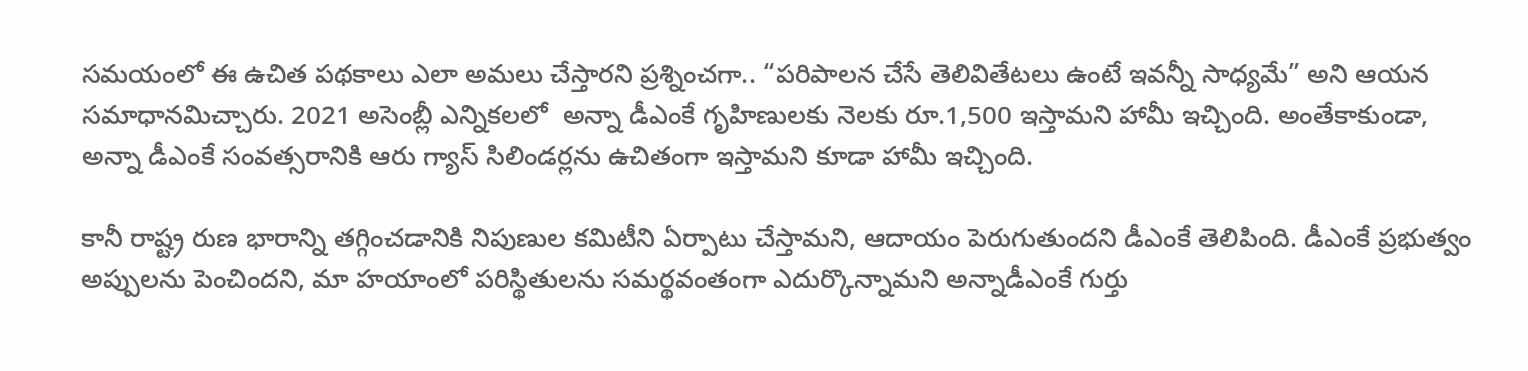సమయంలో ఈ ఉచిత పథకాలు ఎలా అమలు చేస్తారని ప్రశ్నించగా.. “పరిపాలన చేసే తెలివితేటలు ఉంటే ఇవన్నీ సాధ్యమే” అని ఆయన సమాధానమిచ్చారు. 2021 అసెంబ్లీ ఎన్నికలలో  అన్నా డీఎంకే గృహిణులకు నెలకు రూ.1,500 ఇస్తామని హామీ ఇచ్చింది. అంతేకాకుండా, అన్నా డీఎంకే సంవత్సరానికి ఆరు గ్యాస్ సిలిండర్లను ఉచితంగా ఇస్తామని కూడా హామీ ఇచ్చింది.

కానీ రాష్ట్ర రుణ భారాన్ని తగ్గించడానికి నిపుణుల కమిటీని ఏర్పాటు చేస్తామని, ఆదాయం పెరుగుతుందని డీఎంకే తెలిపింది. డీఎంకే ప్రభుత్వం అప్పులను పెంచిందని, మా హయాంలో పరిస్థితులను సమర్థవంతంగా ఎదుర్కొన్నామని అన్నాడీఎంకే గుర్తు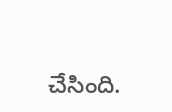చేసింది.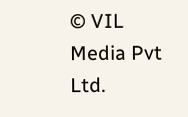© VIL Media Pvt Ltd.